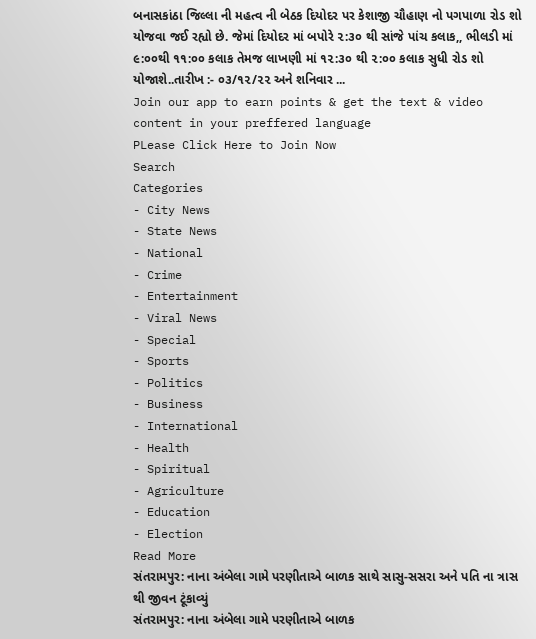બનાસકાંઠા જિલ્લા ની મહત્વ ની બેઠક દિયોદર પર કેશાજી ચૌહાણ નો પગપાળા રોડ શો યોજવા જઈ રહ્યો છે. જેમાં દિયોદર માં બપોરે ૨:૩૦ થી સાંજે પાંચ કલાક,, ભીલડી માં ૯:૦૦થી ૧૧:૦૦ કલાક તેમજ લાખણી માં ૧૨:૩૦ થી ૨:૦૦ કલાક સુધી રોડ શો યોજાશે..તારીખ :- ૦૩/૧૨/૨૨ અને શનિવાર ...
Join our app to earn points & get the text & video content in your preffered language
PLease Click Here to Join Now
Search
Categories
- City News
- State News
- National
- Crime
- Entertainment
- Viral News
- Special
- Sports
- Politics
- Business
- International
- Health
- Spiritual
- Agriculture
- Education
- Election
Read More
સંતરામપુર: નાના અંબેલા ગામે પરણીતાએ બાળક સાથે સાસુ-સસરા અને પતિ ના ત્રાસ થી જીવન ટૂંકાવ્યું
સંતરામપુર: નાના અંબેલા ગામે પરણીતાએ બાળક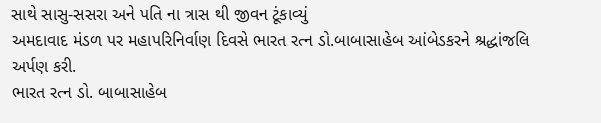સાથે સાસુ-સસરા અને પતિ ના ત્રાસ થી જીવન ટૂંકાવ્યું
અમદાવાદ મંડળ પર મહાપરિનિર્વાણ દિવસે ભારત રત્ન ડો.બાબાસાહેબ આંબેડકરને શ્રદ્ધાંજલિ અર્પણ કરી.
ભારત રત્ન ડો. બાબાસાહેબ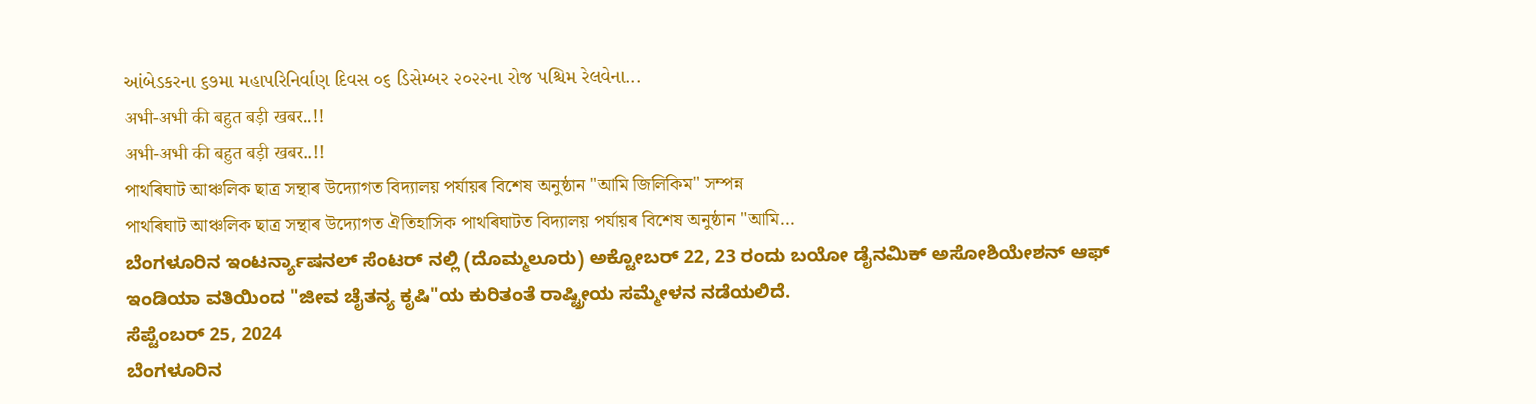આંબેડકરના ૬૭મા મહાપરિનિર્વાણ દિવસ ૦૬ ડિસેમ્બર ૨૦૨૨ના રોજ પશ્ચિમ રેલવેના...
अभी-अभी की बहुत बड़ी खबर..!!
अभी-अभी की बहुत बड़ी खबर..!!
পাথৰিঘাট আঞ্চলিক ছাত্ৰ সন্থাৰ উদ্যোগত বিদ্যালয় পৰ্যায়ৰ বিশেষ অনুষ্ঠান "আমি জিলিকিম" সম্পন্ন
পাথৰিঘাট আঞ্চলিক ছাত্ৰ সন্থাৰ উদ্যোগত ঐতিহাসিক পাথৰিঘাটত বিদ্যালয় পৰ্যায়ৰ বিশেষ অনুষ্ঠান "আমি...
ಬೆಂಗಳೂರಿನ ಇಂಟರ್ನ್ಯಾಷನಲ್ ಸೆಂಟರ್ ನಲ್ಲಿ (ದೊಮ್ಮಲೂರು) ಅಕ್ಟೋಬರ್ 22, 23 ರಂದು ಬಯೋ ಡೈನಮಿಕ್ ಅಸೋಶಿಯೇಶನ್ ಆಫ್ ಇಂಡಿಯಾ ವತಿಯಿಂದ "ಜೀವ ಚೈತನ್ಯ ಕೃಷಿ"ಯ ಕುರಿತಂತೆ ರಾಷ್ಟ್ರೀಯ ಸಮ್ಮೇಳನ ನಡೆಯಲಿದೆ.
ಸೆಪ್ಟೆಂಬರ್ 25, 2024
ಬೆಂಗಳೂರಿನ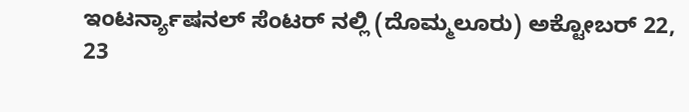ಇಂಟರ್ನ್ಯಾಷನಲ್ ಸೆಂಟರ್ ನಲ್ಲಿ (ದೊಮ್ಮಲೂರು) ಅಕ್ಟೋಬರ್ 22, 23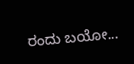ರಂದು ಬಯೋ...